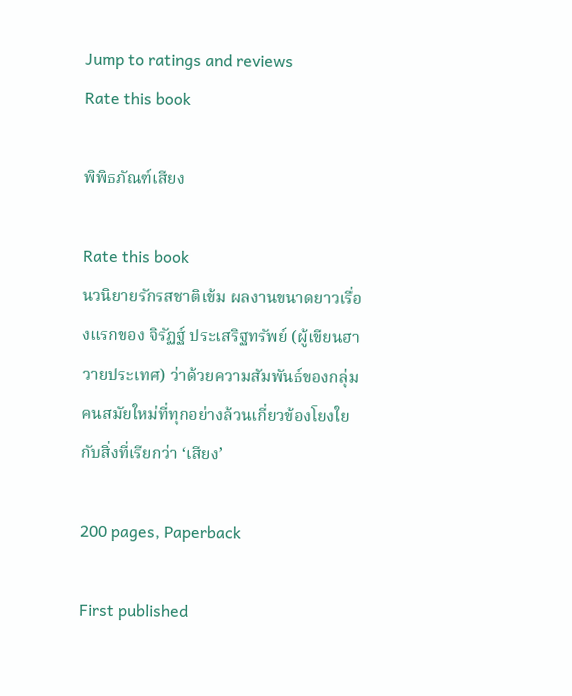Jump to ratings and reviews
Rate this book

พิพิธภัณฑ์เสียง

Rate this book
นวนิยายรักรสชาติเข้ม ผลงานขนาดยาวเรื่องแรกของ จิรัฏฐ์ ประเสริฐทรัพย์ (ผู้เขียนฮาวายประเทศ) ว่าด้วยความสัมพันธ์ของกลุ่มคนสมัยใหม่ที่ทุกอย่างล้วนเกี่ยวข้องโยงใยกับสิ่งที่เรียกว่า ‘เสียง’

200 pages, Paperback

First published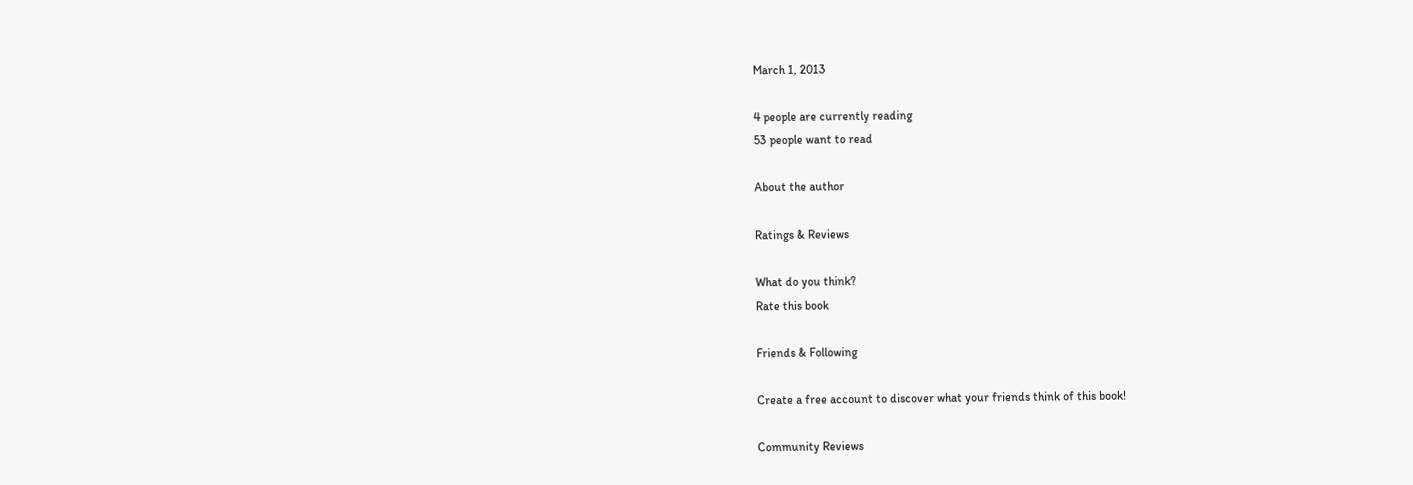March 1, 2013

4 people are currently reading
53 people want to read

About the author

Ratings & Reviews

What do you think?
Rate this book

Friends & Following

Create a free account to discover what your friends think of this book!

Community Reviews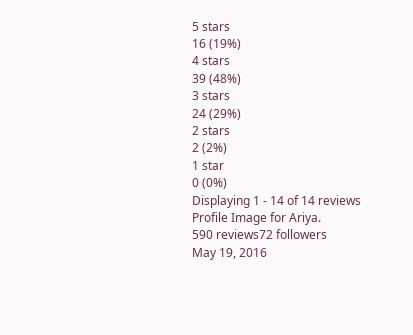5 stars
16 (19%)
4 stars
39 (48%)
3 stars
24 (29%)
2 stars
2 (2%)
1 star
0 (0%)
Displaying 1 - 14 of 14 reviews
Profile Image for Ariya.
590 reviews72 followers
May 19, 2016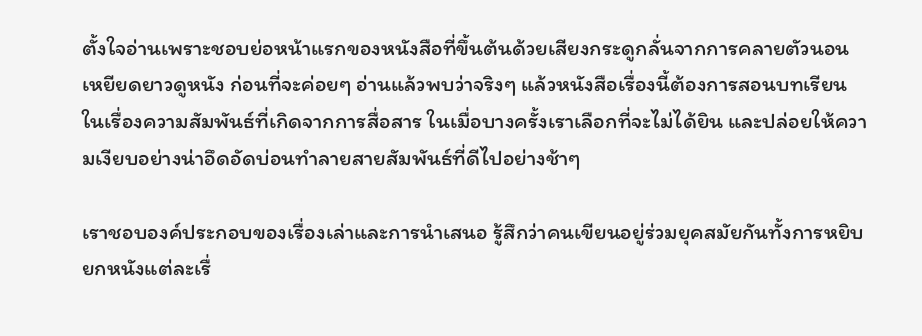ตั้งใจอ่านเพราะชอบย่อหน้าแรกของหนังสือที่ขึ้นต้นด้วยเสียงกระดูกลั่นจากการคลายตัวนอนเหยียดยาวดูหนัง ก่อนที่จะค่อยๆ อ่านแล้วพบว่าจริงๆ แล้วหนังสือเรื่องนี้ต้องการสอนบทเรียนในเรื่องความสัมพันธ์ที่เกิดจากการสื่อสาร ในเมื่อบางครั้งเราเลือกที่จะไม่ได้ยิน และปล่อยให้ความเงียบอย่างน่าอึดอัดบ่อนทำลายสายสัมพันธ์ที่ดีไปอย่างช้าๆ

เราชอบองค์ประกอบของเรื่องเล่าและการนำเสนอ รู้สึกว่าคนเขียนอยู่ร่วมยุคสมัยกันทั้งการหยิบยกหนังแต่ละเรื่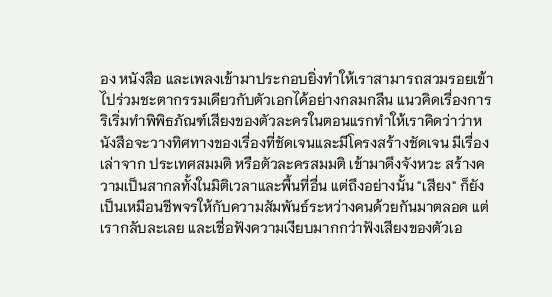อง หนังสือ และเพลงเข้ามาประกอบยิ่งทำให้เราสามารถสวมรอยเข้าไปร่วมชะตากรรมเดียวกับตัวเอกได้อย่างกลมกลืน แนวคิดเรื่องการริเริ่มทำพิพิธภัณฑ์เสียงของตัวละครในตอนแรกทำให้เราคิดว่าว่าหนังสือจะวางทิศทางของเรื่องที่ชัดเจนและมีโครงสร้างชัดเจน มีเรื่องเล่าจาก ประเทศสมมติ หรือตัวละครสมมติ เข้ามาดึงจังหวะ สร้างความเป็นสากลทั้งในมิติเวลาและพื้นที่อื่น แต่ถึงอย่างนั้น "เสียง" ก็ยังเป็นเหมือนชีพจรให้กับความสัมพันธ์ระหว่างคนด้วยกันมาตลอด แต่เรากลับละเลย และเชื่อฟังความเงียบมากกว่าฟังเสียงของตัวเอ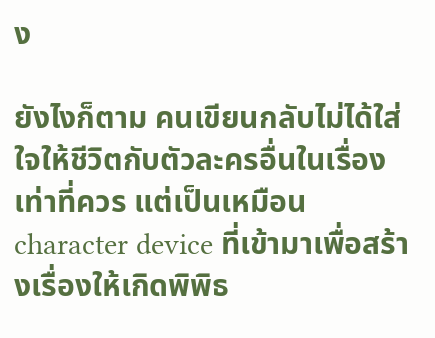ง

ยังไงก็ตาม คนเขียนกลับไม่ได้ใส่ใจให้ชีวิตกับตัวละครอื่นในเรื่องเท่าที่ควร แต่เป็นเหมือน character device ที่เข้ามาเพื่อสร้างเรื่องให้เกิดพิพิธ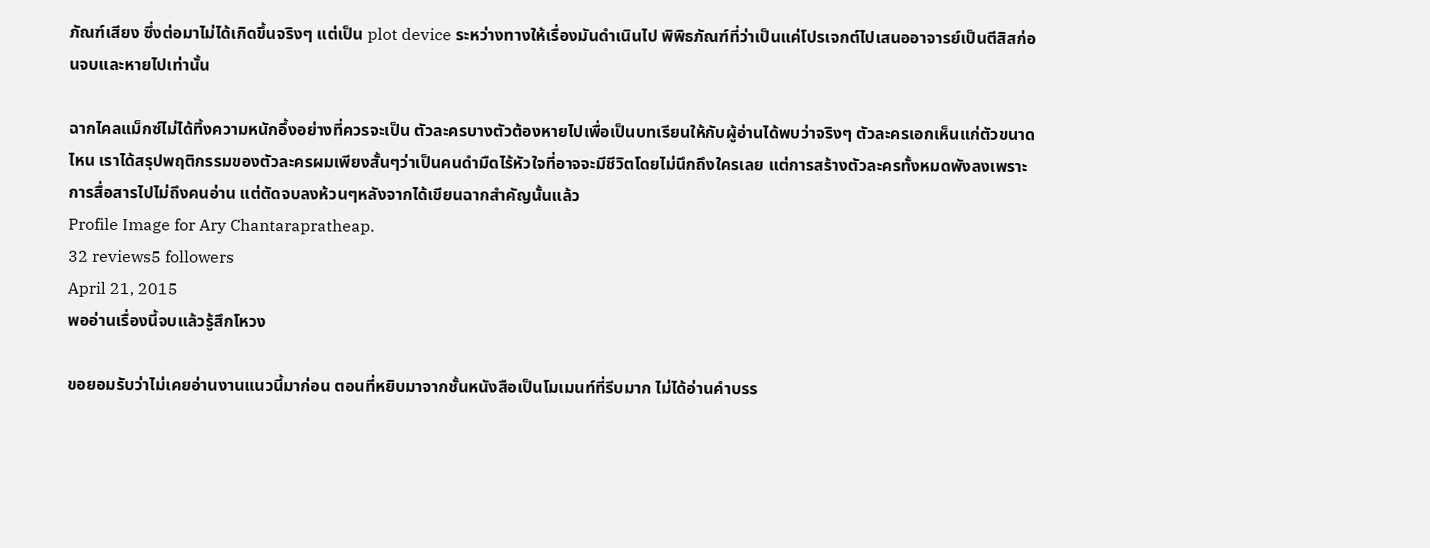ภัณฑ์เสียง ซึ่งต่อมาไม่ได้เกิดขึ้นจริงๆ แต่เป็น plot device ระหว่างทางให้เรื่องมันดำเนินไป พิพิธภัณฑ์ที่ว่าเป็นแค่โปรเจกต์ไปเสนออาจารย์เป็นตีสิสก่อนจบและหายไปเท่านั้น

ฉากไคลแม็กซ์ไม่ได้ทิ้งความหนักอึ้งอย่างที่ควรจะเป็น ตัวละครบางตัวต้องหายไปเพื่อเป็นบทเรียนให้กับผู้อ่านได้พบว่าจริงๆ ตัวละครเอกเห็นแก่ตัวขนาดไหน เราได้สรุปพฤติกรรมของตัวละครผมเพียงสั้นๆว่าเป็นคนดำมืดไร้หัวใจที่อาจจะมีชีวิตโดยไม่นึกถึงใครเลย แต่การสร้างตัวละครทั้งหมดพังลงเพราะการสื่อสารไปไม่ถึงคนอ่าน แต่ตัดจบลงห้วนๆหลังจากได้เขียนฉากสำคัญนั้นแล้ว
Profile Image for Ary Chantarapratheap.
32 reviews5 followers
April 21, 2015
พออ่านเรื่องนี้จบแล้วรู้สึกโหวง

ขอยอมรับว่าไม่เคยอ่านงานแนวนี้มาก่อน ตอนที่หยิบมาจากชั้นหนังสือเป็นโมเมนท์ที่รีบมาก ไม่ได้อ่านคำบรร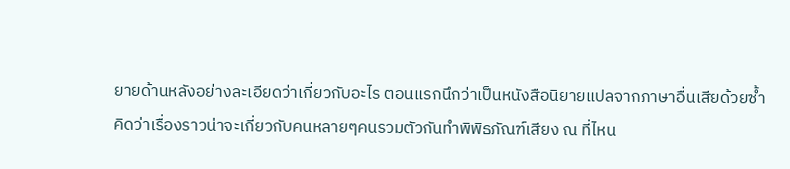ยายด้านหลังอย่างละเอียดว่าเกี่ยวกับอะไร ตอนแรกนึกว่าเป็นหนังสือนิยายแปลจากภาษาอื่นเสียด้วยซ้ำ คิดว่าเรื่องราวน่าจะเกี่ยวกับคนหลายๆคนรวมตัวกันทำพิพิธภัณฑ์เสียง ณ ที่ไหน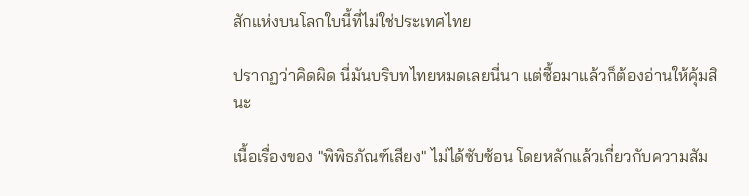สักแห่งบนโลกใบนี้ที่ไม่ใช่ประเทศไทย

ปรากฏว่าคิดผิด นี่มันบริบทไทยหมดเลยนี่นา แต่ซื้อมาแล้วก็ต้องอ่านให้คุ้มสินะ

เนื้อเรื่องของ "พิพิธภัณฑ์เสียง" ไม่ได้ซับซ้อน โดยหลักแล้วเกี่ยวกับความสัม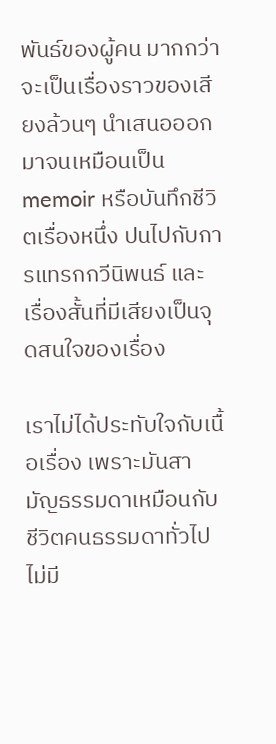พันธ์ของผู้คน มากกว่าจะเป็นเรื่องราวของเสียงล้วนๆ นำเสนอออกมาจนเหมือนเป็น memoir หรือบันทึกชีวิตเรื่องหนึ่ง ปนไปกับการแทรกกวีนิพนธ์ และเรื่องสั้นที่มีเสียงเป็นจุดสนใจของเรื่อง

เราไม่ได้ประทับใจกับเนื้อเรื่อง เพราะมันสามัญธรรมดาเหมือนกับชีวิตคนธรรมดาทั่วไป ไม่มี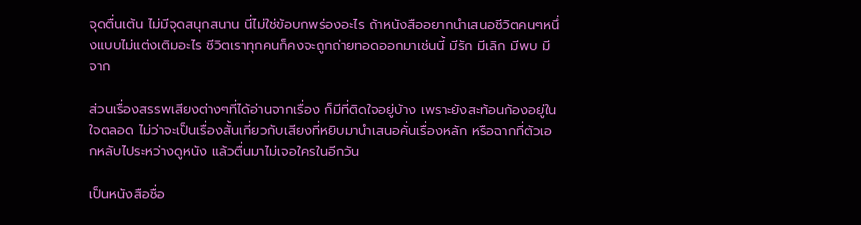จุดตื่นเต้น ไม่มีจุดสนุกสนาน นี่ไม่ใช่ข้อบกพร่องอะไร ถ้าหนังสืออยากนำเสนอชีวิตคนๆหนึ่งแบบไม่แต่งเติมอะไร ชีวิตเราทุกคนก็คงจะถูกถ่ายทอดออกมาเช่นนี้ มีรัก มีเลิก มีพบ มีจาก

ส่วนเรื่องสรรพเสียงต่างๆที่ได้อ่านจากเรื่อง ก็มีที่ติดใจอยู่บ้าง เพราะยังสะท้อนก้องอยู่ในใจตลอด ไม่ว่าจะเป็นเรื่องสั้นเกี่ยวกับเสียงที่หยิบมานำเสนอคั่นเรื่องหลัก หรือฉากที่ตัวเอกหลับไประหว่างดูหนัง แล้วตื่นมาไม่เจอใครในอีกวัน

เป็นหนังสือชื่อ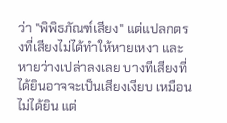ว่า "พิพิธภัณฑ์เสียง" แต่แปลกตรงที่เสียงไม่ได้ทำให้หายเหงา และหายว่างเปล่าลงเลย บางทีเสียงที่ได้ยินอาจจะเป็นเสียงเงียบ เหมือนไม่ได้ยิน แต่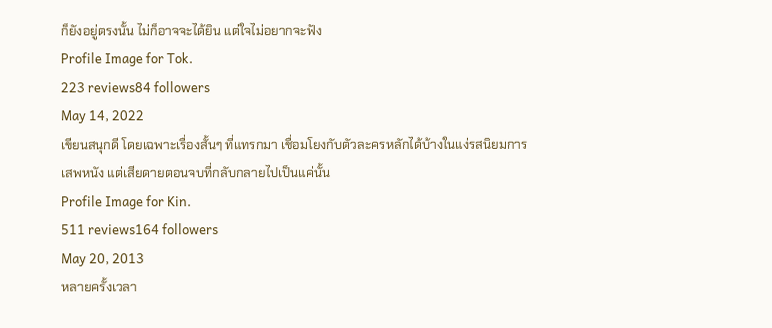ก็ยังอยู่ตรงนั้น ไม่ก็อาจจะได้ยิน แต่ใจไม่อยากจะฟัง
Profile Image for Tok.
223 reviews84 followers
May 14, 2022
เขียนสนุกดี โดยเฉพาะเรื่องสั้นๆ ที่แทรกมา เชื่อมโยงกับตัวละครหลักได้บ้างในแง่รสนิยมการเสพหนัง แต่เสียดายตอนจบที่กลับกลายไปเป็นแค่นั้น
Profile Image for Kin.
511 reviews164 followers
May 20, 2013
หลายครั้งเวลา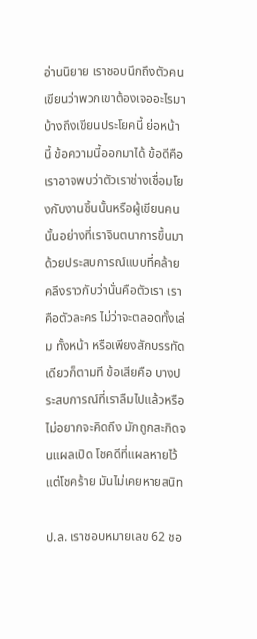อ่านนิยาย เราชอบนึกถึงตัวคนเขียนว่าพวกเขาต้องเจออะไรมาบ้างถึงเขียนประโยคนี้ ย่อหน้านี้ ข้อความนี้ออกมาได้ ข้อดีคือเราอาจพบว่าตัวเราช่างเชื่อมโยงกับงานชิ้นนั้นหรือผู้เขียนคนนั้นอย่างที่เราจินตนาการขึ้นมา ด้วยประสบการณ์แบบที่คล้ายคลึงราวกับว่านั่นคือตัวเรา เราคือตัวละคร ไม่ว่าจะตลอดทั้งเล่ม ทั้งหน้า หรือเพียงสักบรรทัดเดียวก็ตามที ข้อเสียคือ บางประสบการณ์ที่เราลืมไปแล้วหรือไม่อยากจะคิดถึง มักถูกสะกิดจนแผลเปิด โชคดีที่แผลหายไว้ แต่โชคร้าย มันไม่เคยหายสนิท

ป.ล. เราชอบหมายเลข 62 ชอ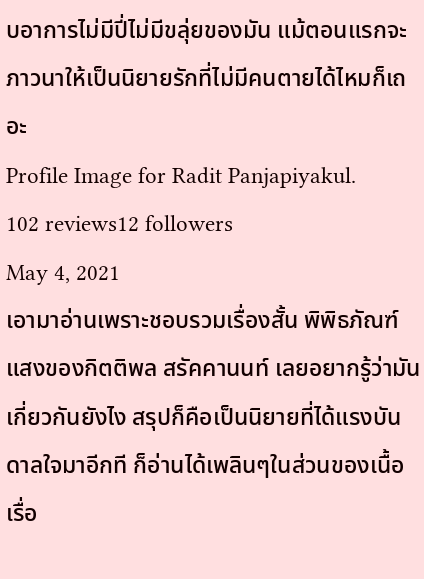บอาการไม่มีปี่ไม่มีขลุ่ยของมัน แม้ตอนแรกจะภาวนาให้เป็นนิยายรักที่ไม่มีคนตายได้ไหมก็เถอะ
Profile Image for Radit Panjapiyakul.
102 reviews12 followers
May 4, 2021
เอามาอ่านเพราะชอบรวมเรื่องสั้น พิพิธภัณฑ์แสงของกิตติพล สรัคคานนท์ เลยอยากรู้ว่ามันเกี่ยวกันยังไง สรุปก็คือเป็นนิยายที่ได้แรงบันดาลใจมาอีกที ก็อ่านได้เพลินๆในส่วนของเนื้อเรื่อ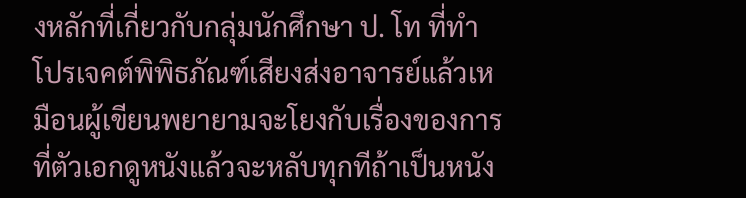งหลักที่เกี่ยวกับกลุ่มนักศึกษา ป. โท ที่ทำโปรเจคต์พิพิธภัณฑ์เสียงส่งอาจารย์แล้วเหมือนผู้เขียนพยายามจะโยงกับเรื่องของการที่ตัวเอกดูหนังแล้วจะหลับทุกทีถ้าเป็นหนัง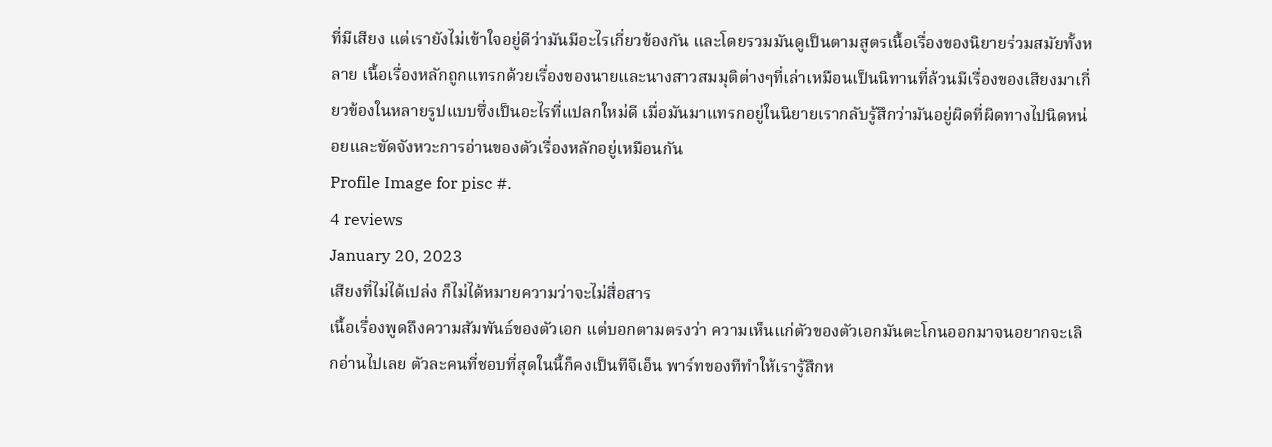ที่มีเสียง แต่เรายังไม่เข้าใจอยู่ดีว่ามันมีอะไรเกี่ยวข้องกัน และโดยรวมมันดูเป็นตามสูตรเนื้อเรื่องของนิยายร่วมสมัยทั้งหลาย เนื้อเรื่องหลักถูกแทรกด้วยเรื่องของนายและนางสาวสมมุติต่างๆที่เล่าเหมือนเป็นนิทานที่ล้วนมีเรื่องของเสียงมาเกี่ยวข้องในหลายรูปแบบซึ่งเป็นอะไรที่แปลกใหม่ดี เมื่อมันมาแทรกอยู่ในนิยายเรากลับรู้สึกว่ามันอยู่ผิดที่ผิดทางไปนิดหน่อยและขัดจังหวะการอ่านของตัวเรื่องหลักอยู่เหมือนกัน
Profile Image for pisc #.
4 reviews
January 20, 2023
เสียงที่ไม่ได้เปล่ง ก็ไม่ได้หมายความว่าจะไม่สื่อสาร
เนื้อเรื่องพูดถึงความสัมพันธ์ของตัวเอก แต่บอกตามตรงว่า ความเห็นแก่ตัวของตัวเอกมันตะโกนออกมาจนอยากจะเลิกอ่านไปเลย ตัวละคนที่ชอบที่สุดในนี้ก็คงเป็นทีจีเอ็น พาร์ทของทีทำให้เรารู้สึกห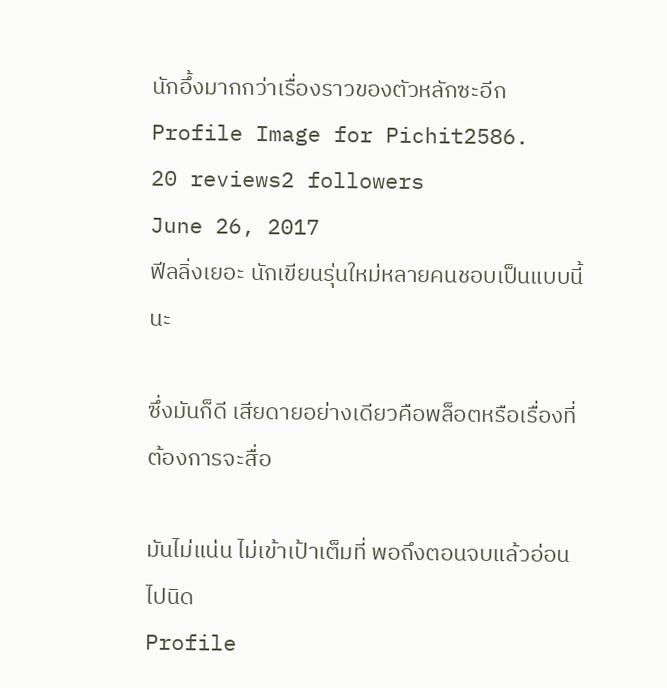นักอึ้งมากกว่าเรื่องราวของตัวหลักซะอีก
Profile Image for Pichit2586.
20 reviews2 followers
June 26, 2017
ฟีลลิ่งเยอะ นักเขียนรุ่นใหม่หลายคนชอบเป็นแบบนี้นะ

ซึ่งมันก็ดี เสียดายอย่างเดียวคือพล็อตหรือเรื่องที่ต้องการจะสื่อ

มันไม่แน่น ไม่เข้าเป้าเต็มที่ พอถึงตอนจบแล้วอ่อนไปนิด
Profile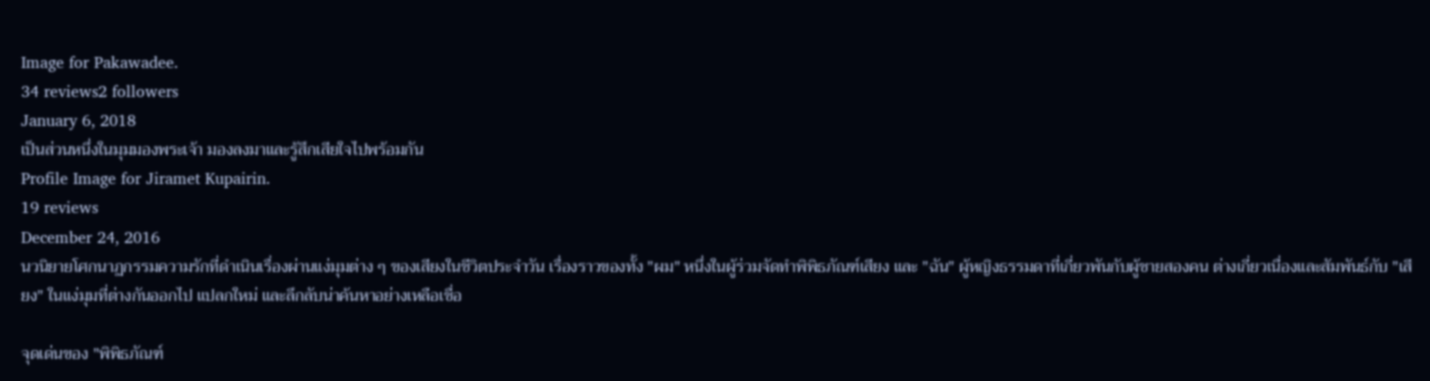Image for Pakawadee.
34 reviews2 followers
January 6, 2018
เป็นส่วนหนึ่งในมุมมองพระเจ้า มองลงมาและรู้สึกเสียใจไปพร้อมกัน
Profile Image for Jiramet Kupairin.
19 reviews
December 24, 2016
นวนิยายโศกนาฏกรรมความรักที่ดำเนินเรื่องผ่านแง่มุมต่าง ๆ ของเสียงในชีวิตประจำวัน เรื่องราวของทั้ง "ผม" หนึ่งในผู้ร่วมจัดทำพิพิธภัณฑ์เสียง และ "ฉัน" ผู้หญิงธรรมดาที่เกี่ยวพันกับผู้ชายสองคน ต่างเกี่ยวเนื่องและสัมพันธ์กับ "เสียง" ในแง่มุมที่ต่างกันออกไป แปลกใหม่ และลึกลับน่าค้นหาอย่างเหลือเชื่อ

จุดเด่นของ "พิพิธภัณฑ์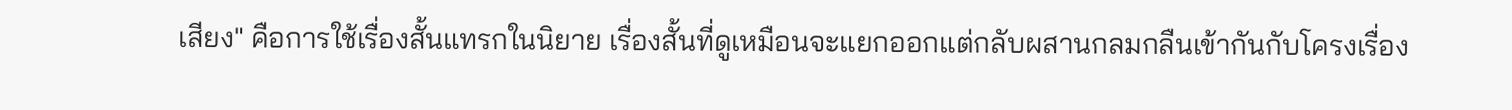เสียง" คือการใช้เรื่องสั้นแทรกในนิยาย เรื่องสั้นที่ดูเหมือนจะแยกออกแต่กลับผสานกลมกลืนเข้ากันกับโครงเรื่อง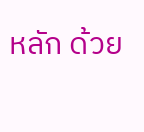หลัก ด้วย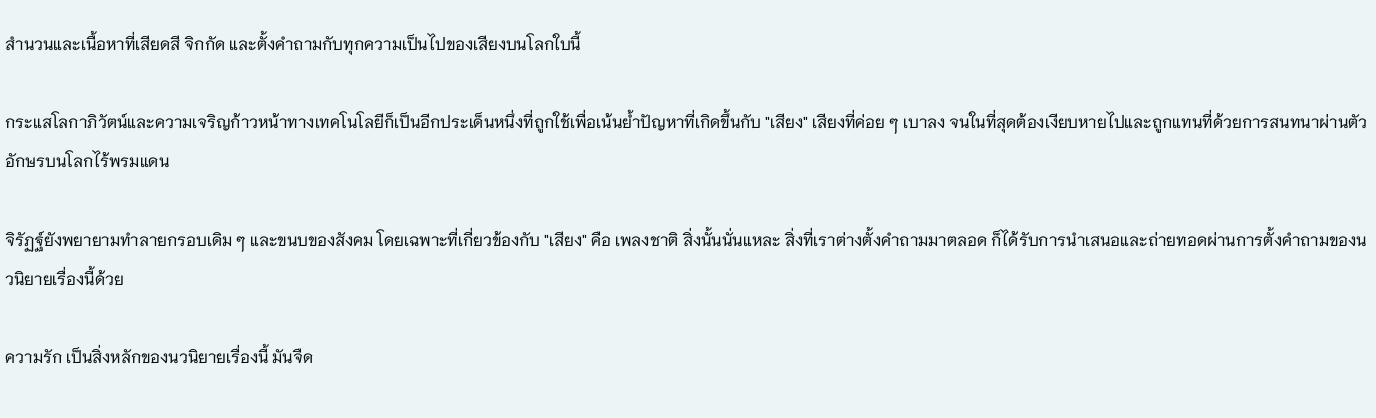สำนวนและเนื้อหาที่เสียดสี จิกกัด และตั้งคำถามกับทุกความเป็นไปของเสียงบนโลกใบนี้

กระแสโลกาภิวัตน์และความเจริญก้าวหน้าทางเทคโนโลยีก็เป็นอีกประเด็นหนึ่งที่ถูกใช้เพื่อเน้นย้ำปัญหาที่เกิดขึ้นกับ "เสียง" เสียงที่ค่อย ๆ เบาลง จนในที่สุดต้องเงียบหายไปและถูกแทนที่ด้วยการสนทนาผ่านตัวอักษรบนโลกไร้พรมแดน

จิรัฏฐ์ยังพยายามทำลายกรอบเดิม ๆ และขนบของสังคม โดยเฉพาะที่เกี่ยวข้องกับ "เสียง" คือ เพลงชาติ สิ่งนั้นนั่นแหละ สิ่งที่เราต่างตั้งคำถามมาตลอด ก็ได้รับการนำเสนอและถ่ายทอดผ่านการตั้งคำถามของนวนิยายเรื่องนี้ด้วย

ความรัก เป็นสิ่งหลักของนวนิยายเรื่องนี้ มันจืด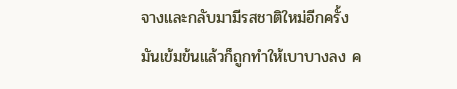จางและกลับมามีรสชาติใหม่อีกครั้ง มันเข้มข้นแล้วก็ถูกทำให้เบาบางลง ค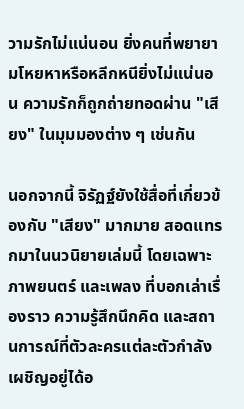วามรักไม่แน่นอน ยิ่งคนที่พยายามโหยหาหรือหลีกหนียิ่งไม่แน่นอน ความรักก็ถูกถ่ายทอดผ่าน "เสียง" ในมุมมองต่าง ๆ เช่นกัน

นอกจากนี้ จิรัฏฐ์ยังใช้สื่อที่เกี่ยวข้องกับ "เสียง" มากมาย สอดแทรกมาในนวนิยายเล่มนี้ โดยเฉพาะภาพยนตร์ และเพลง ที่บอกเล่าเรื่องราว ความรู้สึกนึกคิด และสถานการณ์ที่ตัวละครแต่ละตัวกำลังเผชิญอยู่ได้อ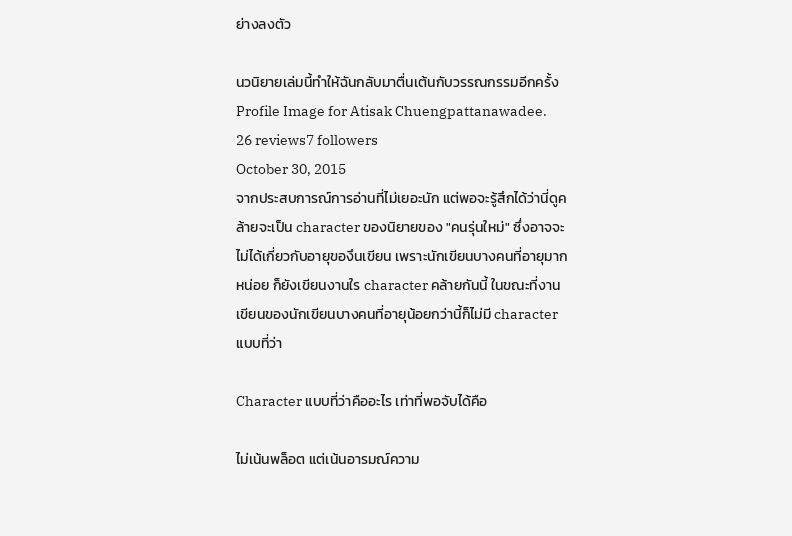ย่างลงตัว

นวนิยายเล่มนี้ทำให้ฉันกลับมาตื่นเต้นกับวรรณกรรมอีกครั้ง
Profile Image for Atisak Chuengpattanawadee.
26 reviews7 followers
October 30, 2015
จากประสบการณ์การอ่านที่ไม่เยอะนัก แต่พอจะรู้สึกได้ว่านี่ดูคล้ายจะเป็น character ของนิยายของ "คนรุ่นใหม่" ซึ่งอาจจะไม่ได้เกี่ยวกับอายุของึนเขียน เพราะนักเขียนบางคนที่อายุมากหน่อย ก็ยังเขียนงานใร character คล้ายกันนี้ ในขณะที่งานเขียนของนักเขียนบางคนที่อายุน้อยกว่านี้ก็ไม่มี character แบบที่ว่า

Character แบบที่ว่าคืออะไร เท่าที่พอจับได้คือ

ไม่เน้นพล็อต แต่เน้นอารมณ์ความ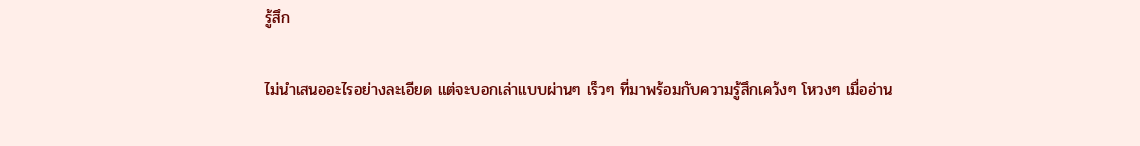รู้สึก

ไม่นำเสนออะไรอย่างละเอียด แต่จะบอกเล่าแบบผ่านๆ เร็วๆ ที่มาพร้อมกับความรู้สึกเคว้งๆ โหวงๆ เมื่ออ่าน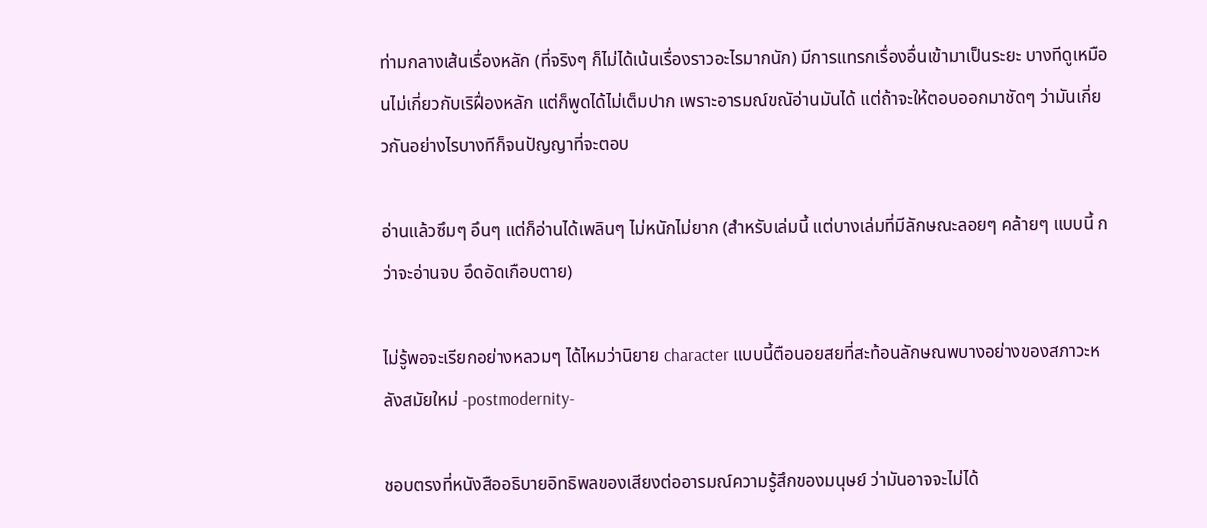ท่ามกลางเส้นเรื่องหลัก (ที่จริงๆ ก็ไม่ได้เน้นเรื่องราวอะไรมากนัก) มีการแทรกเรื่องอื่นเข้ามาเป็นระยะ บางทีดูเหมือนไม่เกี่ยวกับเริฝื่องหลัก แต่ก็พูดได้ไม่เต็มปาก เพราะอารมณ์ขณัอ่านมันได้ แต่ถ้าจะให้ตอบออกมาชัดๆ ว่ามันเกี่ยวกันอย่างไรบางทีก็จนปัญญาที่จะตอบ

อ่านแล้วซึมๆ อึนๆ แต่ก็อ่านได้เพลินๆ ไม่หนักไม่ยาก (สำหรับเล่มนี้ แต่บางเล่มที่มีลักษณะลอยๆ คล้ายๆ แบบนี้ กว่าจะอ่านจบ อึดอัดเกือบตาย)

ไม่รู้พอจะเรียกอย่างหลวมๆ ได้ไหมว่านิยาย character แบบนี้ตือนอยสยที่สะท้อนลักษณพบางอย่างของสภาวะหลังสมัยใหม่ -postmodernity-

ชอบตรงที่หนังสืออธิบายอิทธิพลของเสียงต่ออารมณ์ความรู้สึกของมนุษย์ ว่ามันอาจจะไม่ได้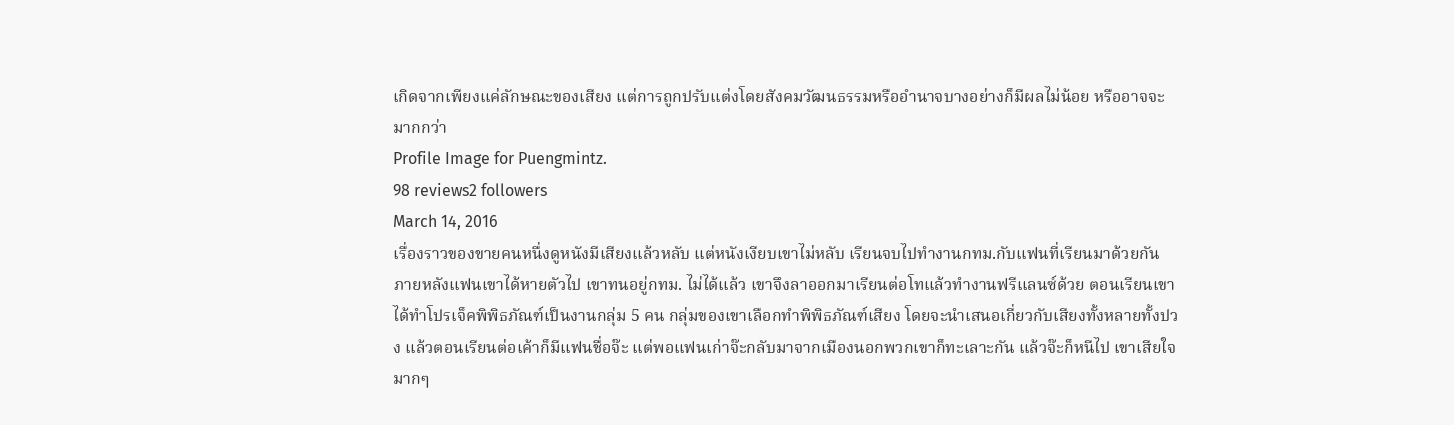เกิดจากเพียงแค่ลักษณะของเสียง แต่การถูกปรับแต่งโดยสังคมวัฒนธรรมหรืออำนาจบางอย่างก็มีผลไม่น้อย หรืออาจจะมากกว่า
Profile Image for Puengmintz.
98 reviews2 followers
March 14, 2016
เรื่องราวของขายคนหนื่งดูหนังมีเสียงแล้วหลับ แต่หนังเงียบเขาไม่หลับ เรียนจบไปทำงานกทม.กับแฟนที่เรียนมาด้วยกัน ภายหลังแฟนเขาได้หายตัวไป เขาทนอยู่กทม. ไม่ได้แล้ว เขาจึงลาออกมาเรียนต่อโทแล้วทำงานฟรีแลนซ์ด้วย ตอนเรียนเขาได้ทำโปรเจ็คพิพิธภัณฑ์เป็นงานกลุ่ม 5 คน กลุ่มของเขาเลือกทำพิพิธภัณฑ์เสียง โดยจะนำเสนอเกี่ยวกับเสียงทั้งหลายทั้งปวง แล้วตอนเรียนต่อเค้าก็มีแฟนชื่อจ๊ะ แต่พอแฟนเก่าจ๊ะกลับมาจากเมืองนอกพวกเขาก็ทะเลาะกัน แล้วจ๊ะก็หนีไป เขาเสียใจมากๆ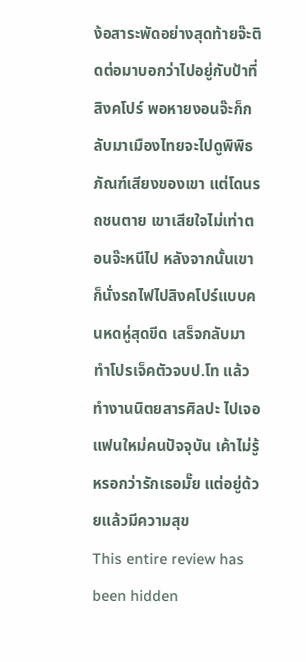ง้อสาระพัดอย่างสุดท้ายจ๊ะติดต่อมาบอกว่าไปอยู่กับป้าที่สิงคโปร์ พอหายงอนจ๊ะก็กลับมาเมืองไทยจะไปดูพิพิธภัณฑ์เสียงของเขา แต่โดนรถชนตาย เขาเสียใจไม่เท่าตอนจ๊ะหนีไป หลังจากนั้นเขาก็นั่งรถไฟไปสิงคโปร์แบบคนหดหู่สุดขีด เสร็จกลับมาทำโปรเจ็คตัวจบป.โท แล้วทำงานนิตยสารศิลปะ ไปเจอแฟนใหม่คนปัจจุบัน เค้าไม่รู้หรอกว่ารักเธอมั๊ย แต่อยู่ด้วยแล้วมีความสุข
This entire review has been hidden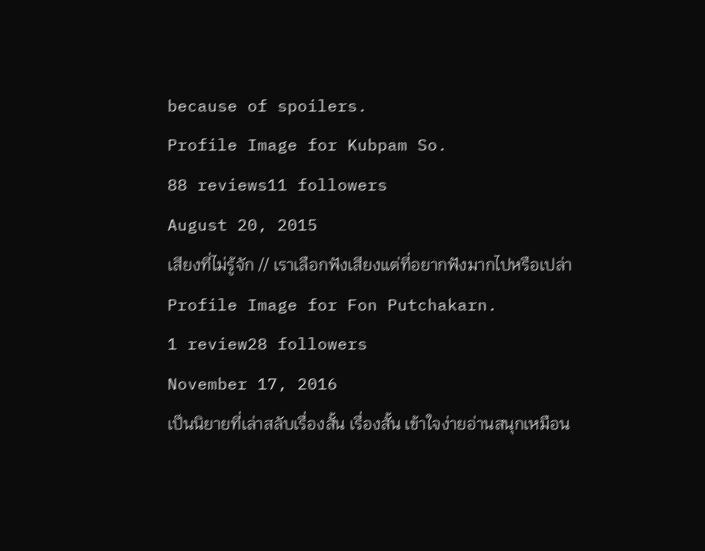because of spoilers.
Profile Image for Kubpam So.
88 reviews11 followers
August 20, 2015
เสียงที่ไม่รู้จัก // เราเลือกฟังเสียงแต่ที่อยากฟังมากไปหรือเปล่า
Profile Image for Fon Putchakarn.
1 review28 followers
November 17, 2016
เป็นนิยายที่เล่าสลับเรื่องสั้น เรื่องสั้น เข้าใจง่ายอ่านสนุกเหมือน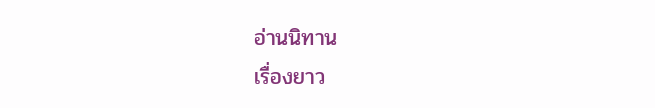อ่านนิทาน
เรื่องยาว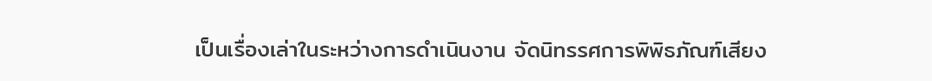เป็นเรื่องเล่าในระหว่างการดำเนินงาน จัดนิทรรศการพิพิธภัณฑ์เสียง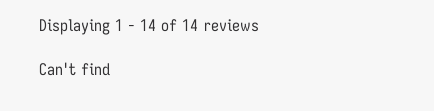Displaying 1 - 14 of 14 reviews

Can't find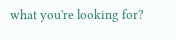what you're looking for?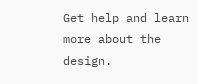Get help and learn more about the design.